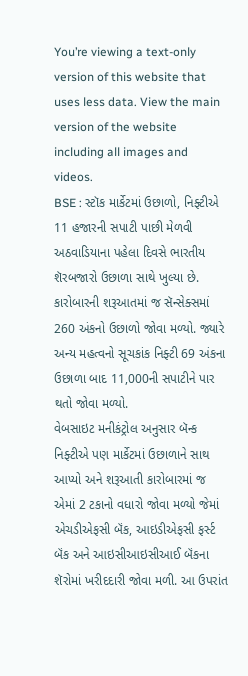You’re viewing a text-only version of this website that uses less data. View the main version of the website including all images and videos.
BSE : સ્ટૉક માર્કેટમાં ઉછાળો, નિફ્ટીએ 11 હજારની સપાટી પાછી મેળવી
અઠવાડિયાના પહેલા દિવસે ભારતીય શૅરબજારો ઉછાળા સાથે ખુલ્યા છે.
કારોબારની શરૂઆતમાં જ સૅન્સેક્સમાં 260 અંકનો ઉછાળો જોવા મળ્યો. જ્યારે અન્ય મહત્વનો સૂચકાંક નિફ્ટી 69 અંકના ઉછાળા બાદ 11,000ની સપાટીને પાર થતો જોવા મળ્યો.
વેબસાઇટ મનીકંટ્રોલ અનુસાર બૅન્ક નિફ્ટીએ પણ માર્કેટમાં ઉછાળાને સાથ આપ્યો અને શરૂઆતી કારોબારમાં જ એમાં 2 ટકાનો વધારો જોવા મળ્યો જેમાં એચડીએફસી બૅંક, આઇડીએફસી ફર્સ્ટ બૅંક અને આઇસીઆઇસીઆઈ બૅંકના શૅરોમાં ખરીદદારી જોવા મળી. આ ઉપરાંત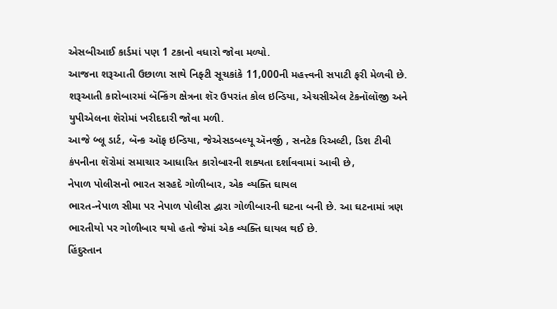એસબીઆઈ કાર્ડમાં પણ 1 ટકાનો વધારો જોવા મળ્યો.
આજના શરૂઆતી ઉછાળા સાથે નિફ્ટી સૂચકાંકે 11,000ની મહત્ત્વની સપાટી ફરી મેળવી છે.
શરૂઆતી કારોબારમાં બૅન્કિંગ ક્ષેત્રના શૅર ઉપરાંત કોલ ઇન્ડિયા, એચસીએલ ટેકનૉલૉજી અને યુપીએલના શૅરોમાં ખરીદદારી જોવા મળી.
આજે બ્લૂ ડાર્ટ, બૅન્ક ઑફ ઇન્ડિયા, જેએસડબલ્યૂ ઍનર્જી , સનટેક રિઅલ્ટી, ડિશ ટીવી કંપનીના શૅરોમાં સમાચાર આધારિત કારોબારની શક્યતા દર્શાવવામાં આવી છે,
નેપાળ પોલીસનો ભારત સરહદે ગોળીબાર, એક વ્યક્તિ ઘાયલ
ભારત-નેપાળ સીમા પર નેપાળ પોલીસ દ્વારા ગોળીબારની ઘટના બની છે. આ ઘટનામાં ત્રણ ભારતીયો પર ગોળીબાર થયો હતો જેમાં એક વ્યક્તિ ઘાયલ થઈ છે.
હિંદુસ્તાન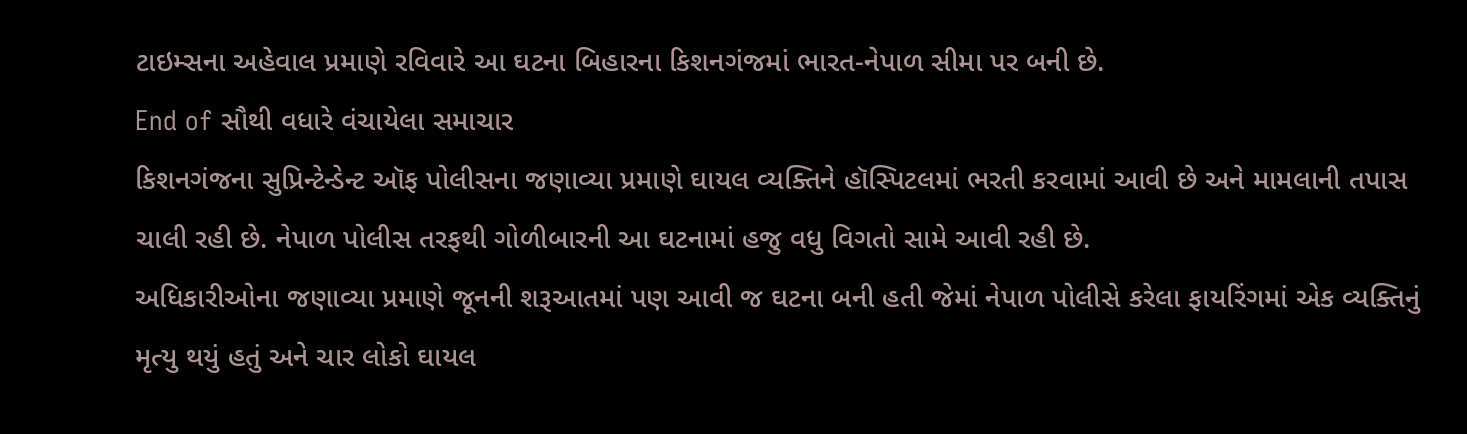ટાઇમ્સના અહેવાલ પ્રમાણે રવિવારે આ ઘટના બિહારના કિશનગંજમાં ભારત-નેપાળ સીમા પર બની છે.
End of સૌથી વધારે વંચાયેલા સમાચાર
કિશનગંજના સુપ્રિન્ટેન્ડેન્ટ ઑફ પોલીસના જણાવ્યા પ્રમાણે ઘાયલ વ્યક્તિને હૉસ્પિટલમાં ભરતી કરવામાં આવી છે અને મામલાની તપાસ ચાલી રહી છે. નેપાળ પોલીસ તરફથી ગોળીબારની આ ઘટનામાં હજુ વધુ વિગતો સામે આવી રહી છે.
અધિકારીઓના જણાવ્યા પ્રમાણે જૂનની શરૂઆતમાં પણ આવી જ ઘટના બની હતી જેમાં નેપાળ પોલીસે કરેલા ફાયરિંગમાં એક વ્યક્તિનું મૃત્યુ થયું હતું અને ચાર લોકો ઘાયલ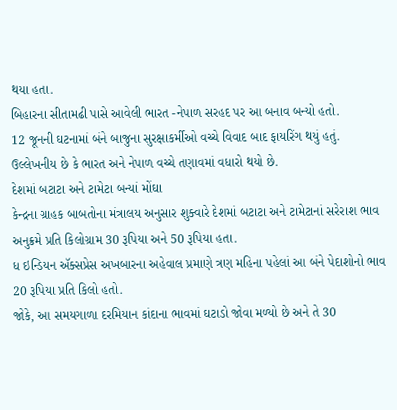થયા હતા.
બિહારના સીતામઢી પાસે આવેલી ભારત -નેપાળ સરહદ પર આ બનાવ બન્યો હતો.
12 જૂનની ઘટનામાં બંને બાજુના સુરક્ષાકર્મીઓ વચ્ચે વિવાદ બાદ ફાયરિંગ થયું હતું.
ઉલ્લેખનીય છે કે ભારત અને નેપાળ વચ્ચે તણાવમાં વધારો થયો છે.
દેશમાં બટાટા અને ટામેટા બન્યાં મોંઘા
કેન્દ્રના ગ્રાહક બાબતોના મંત્રાલય અનુસાર શુક્વારે દેશમાં બટાટા અને ટામેટાનાં સરેરાશ ભાવ અનુક્રમે પ્રતિ કિલોગ્રામ 30 રૂપિયા અને 50 રૂપિયા હતા.
ધ ઇન્ડિયન ઍક્સપ્રેસ અખબારના અહેવાલ પ્રમાણે ત્રણ મહિના પહેલાં આ બંને પેદાશોનો ભાવ 20 રૂપિયા પ્રતિ કિલો હતો.
જોકે, આ સમયગાળા દરમિયાન કાંદાના ભાવમાં ઘટાડો જોવા મળ્યો છે અને તે 30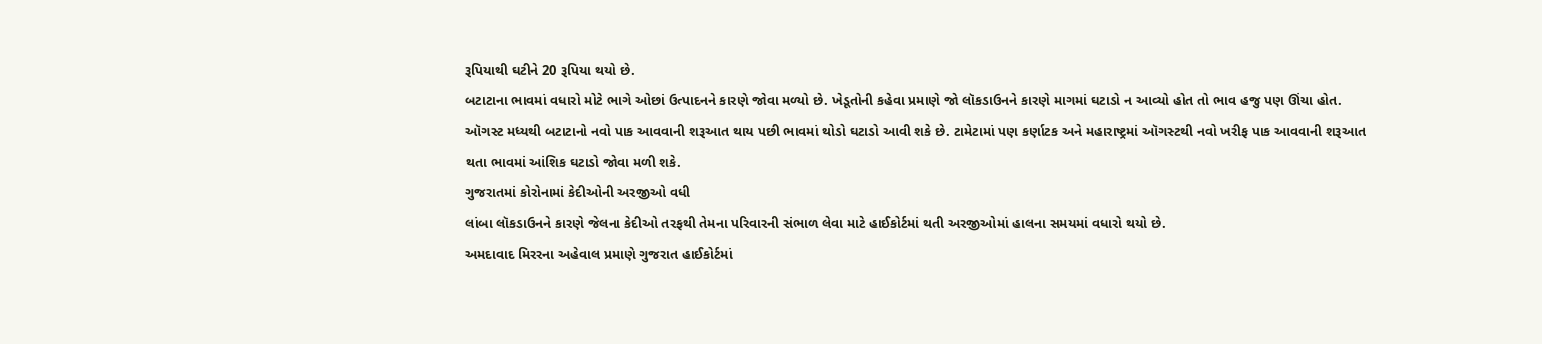રૂપિયાથી ઘટીને 20 રૂપિયા થયો છે.
બટાટાના ભાવમાં વધારો મોટે ભાગે ઓછાં ઉત્પાદનને કારણે જોવા મળ્યો છે. ખેડૂતોની કહેવા પ્રમાણે જો લૉકડાઉનને કારણે માગમાં ઘટાડો ન આવ્યો હોત તો ભાવ હજુ પણ ઊંચા હોત.
ઑગસ્ટ મધ્યથી બટાટાનો નવો પાક આવવાની શરૂઆત થાય પછી ભાવમાં થોડો ઘટાડો આવી શકે છે. ટામેટામાં પણ કર્ણાટક અને મહારાષ્ટ્રમાં ઑગસ્ટથી નવો ખરીફ પાક આવવાની શરૂઆત થતા ભાવમાં આંશિક ઘટાડો જોવા મળી શકે.
ગુજરાતમાં કોરોનામાં કેદીઓની અરજીઓ વધી
લાંબા લૉકડાઉનને કારણે જેલના કેદીઓ તરફથી તેમના પરિવારની સંભાળ લેવા માટે હાઈકોર્ટમાં થતી અરજીઓમાં હાલના સમયમાં વધારો થયો છે.
અમદાવાદ મિરરના અહેવાલ પ્રમાણે ગુજરાત હાઈકોર્ટમાં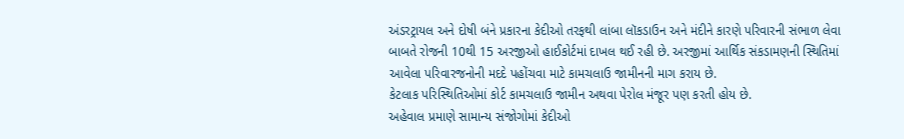અંડરટ્રાયલ અને દોષી બંને પ્રકારના કેદીઓ તરફથી લાંબા લૉકડાઉન અને મંદીને કારણે પરિવારની સંભાળ લેવા બાબતે રોજની 10થી 15 અરજીઓ હાઈકોર્ટમાં દાખલ થઈ રહી છે. અરજીમાં આર્થિક સંકડામણની સ્થિતિમાં આવેલા પરિવારજનોની મદદે પહોંચવા માટે કામચલાઉ જામીનની માગ કરાય છે.
કેટલાક પરિસ્થિતિઓમાં કોર્ટ કામચલાઉ જામીન અથવા પેરોલ મંજૂર પણ કરતી હોય છે.
અહેવાલ પ્રમાણે સામાન્ય સંજોગોમાં કેદીઓ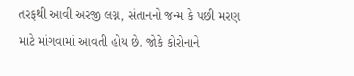તરફથી આવી અરજી લગ્ન, સંતાનનો જન્મ કે પછી મરણ માટે માંગવામાં આવતી હોય છે. જોકે કોરોનાને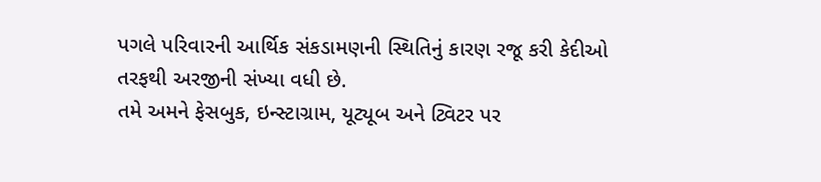પગલે પરિવારની આર્થિક સંકડામણની સ્થિતિનું કારણ રજૂ કરી કેદીઓ તરફથી અરજીની સંખ્યા વધી છે.
તમે અમને ફેસબુક, ઇન્સ્ટાગ્રામ, યૂટ્યૂબ અને ટ્વિટર પર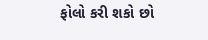ફોલો કરી શકો છો